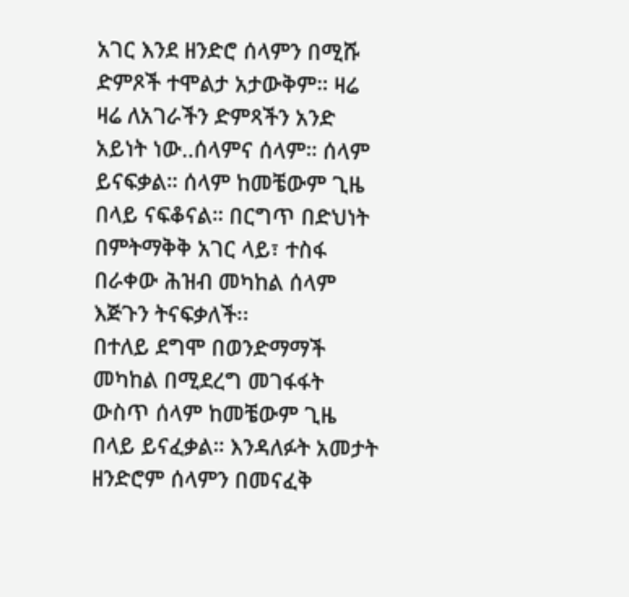አገር እንደ ዘንድሮ ሰላምን በሚሹ ድምጾች ተሞልታ አታውቅም። ዛሬ ዛሬ ለአገራችን ድምጻችን አንድ አይነት ነው..ሰላምና ሰላም። ሰላም ይናፍቃል። ሰላም ከመቼውም ጊዜ በላይ ናፍቆናል። በርግጥ በድህነት በምትማቅቅ አገር ላይ፣ ተስፋ በራቀው ሕዝብ መካከል ሰላም እጅጉን ትናፍቃለች፡፡
በተለይ ደግሞ በወንድማማች መካከል በሚደረግ መገፋፋት ውስጥ ሰላም ከመቼውም ጊዜ በላይ ይናፈቃል። እንዳለፉት አመታት ዘንድሮም ሰላምን በመናፈቅ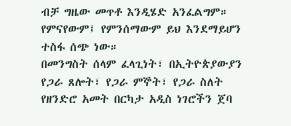ብቻ ግዜው መጥቶ እንዲሄድ አንፈልግም። የምናየውም፤ የምንሰማውም ይህ እንደማይሆን ተስፋ ሰጭ ነው።
በመንግስት ሰላም ፈላጊነት፣ በኢትዮጵያውያን የጋራ ጸሎት፣ የጋራ ምኞት፣ የጋራ ስለት የዘንድሮ አመት በርካታ አዲስ ነገሮችን ጀባ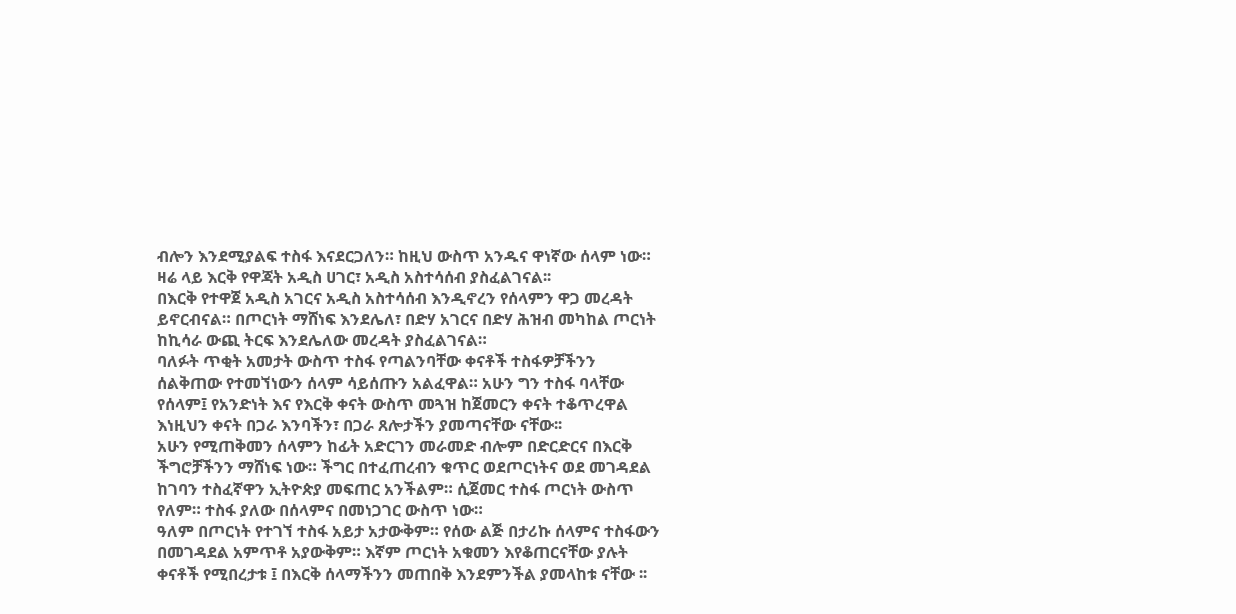ብሎን እንደሚያልፍ ተስፋ እናደርጋለን። ከዚህ ውስጥ አንዱና ዋነኛው ሰላም ነው። ዛሬ ላይ እርቅ የዋጃት አዲስ ሀገር፣ አዲስ አስተሳሰብ ያስፈልገናል፡፡
በእርቅ የተዋጀ አዲስ አገርና አዲስ አስተሳሰብ እንዲኖረን የሰላምን ዋጋ መረዳት ይኖርብናል። በጦርነት ማሸነፍ እንደሌለ፣ በድሃ አገርና በድሃ ሕዝብ መካከል ጦርነት ከኪሳራ ውጪ ትርፍ እንደሌለው መረዳት ያስፈልገናል።
ባለፉት ጥቂት አመታት ውስጥ ተስፋ የጣልንባቸው ቀናቶች ተስፋዎቻችንን ሰልቅጠው የተመኘነውን ሰላም ሳይሰጡን አልፈዋል። አሁን ግን ተስፋ ባላቸው የሰላም፤ የአንድነት እና የእርቅ ቀናት ውስጥ መጓዝ ከጀመርን ቀናት ተቆጥረዋል እነዚህን ቀናት በጋራ እንባችን፣ በጋራ ጸሎታችን ያመጣናቸው ናቸው፡፡
አሁን የሚጠቅመን ሰላምን ከፊት አድርገን መራመድ ብሎም በድርድርና በእርቅ ችግሮቻችንን ማሸነፍ ነው። ችግር በተፈጠረብን ቁጥር ወደጦርነትና ወደ መገዳደል ከገባን ተስፈኛዋን ኢትዮጵያ መፍጠር አንችልም። ሲጀመር ተስፋ ጦርነት ውስጥ የለም። ተስፋ ያለው በሰላምና በመነጋገር ውስጥ ነው።
ዓለም በጦርነት የተገኘ ተስፋ አይታ አታውቅም። የሰው ልጅ በታሪኩ ሰላምና ተስፋውን በመገዳደል አምጥቶ አያውቅም። እኛም ጦርነት አቁመን እየቆጠርናቸው ያሉት ቀናቶች የሚበረታቱ ፤ በእርቅ ሰላማችንን መጠበቅ እንደምንችል ያመላከቱ ናቸው ፡፡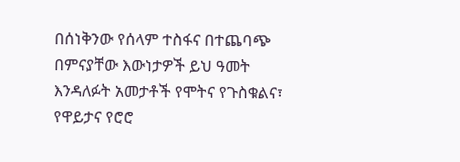በሰነቅንው የሰላም ተስፋና በተጨባጭ በምናያቸው እውነታዎች ይህ ዓመት እንዳለፉት አመታቶች የሞትና የጉስቁልና፣ የዋይታና የሮሮ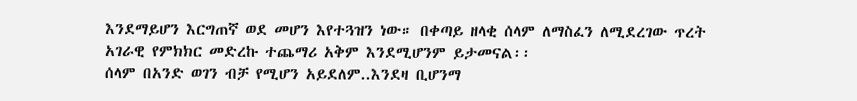እንደማይሆን እርግጠኛ ወደ መሆን እየተጓዝን ነው። በቀጣይ ዘላቂ ሰላም ለማስፈን ለሚደረገው ጥረት አገራዊ የምክክር መድረኩ ተጨማሪ አቅም እንደሚሆንም ይታመናል፡፡
ሰላም በአንድ ወገን ብቻ የሚሆን አይደለም..እንደዛ ቢሆንማ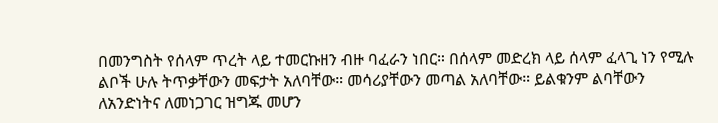በመንግስት የሰላም ጥረት ላይ ተመርኩዘን ብዙ ባፈራን ነበር። በሰላም መድረክ ላይ ሰላም ፈላጊ ነን የሚሉ ልቦች ሁሉ ትጥቃቸውን መፍታት አለባቸው። መሳሪያቸውን መጣል አለባቸው። ይልቁንም ልባቸውን ለአንድነትና ለመነጋገር ዝግጁ መሆን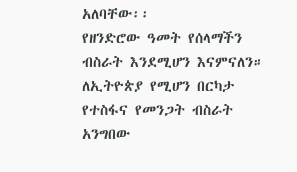አለባቸው፡፡
የዘንድሮው ዓመት የሰላማችን ብስራት እንደሚሆን እናምናለን። ለኢትዮጵያ የሚሆን በርካታ የተስፋና የመንጋት ብስራት አንግበው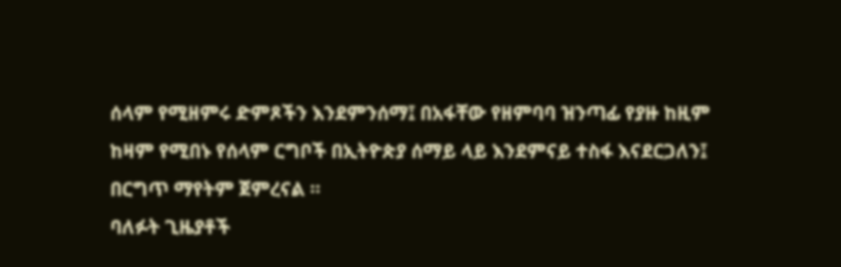ሰላም የሚዘምሩ ድምጾችን እንደምንሰማ፤ በአፋቸው የዘምባባ ዝንጣፊ የያዙ ከዚም ከዛም የሚበኑ የሰላም ርግቦች በኢትዮጵያ ሰማይ ላይ እንደምናይ ተስፋ እናደርጋለን፤ በርግጥ ማየትም ጀምረናል ።
ባለፉት ጊዜያቶች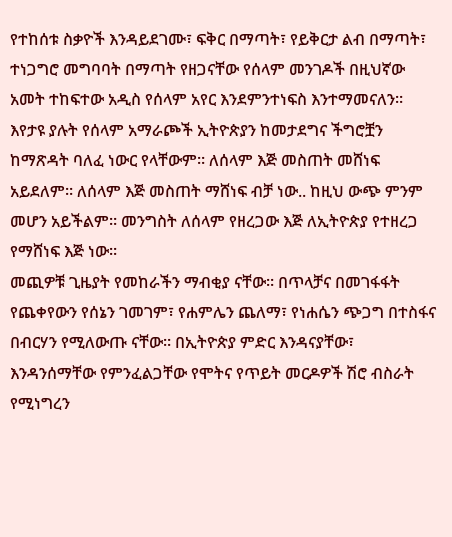የተከሰቱ ስቃዮች እንዳይደገሙ፣ ፍቅር በማጣት፣ የይቅርታ ልብ በማጣት፣ ተነጋግሮ መግባባት በማጣት የዘጋናቸው የሰላም መንገዶች በዚህኛው አመት ተከፍተው አዲስ የሰላም አየር እንደምንተነፍስ እንተማመናለን።
እየታዩ ያሉት የሰላም አማራጮች ኢትዮጵያን ከመታደግና ችግሮቿን ከማጽዳት ባለፈ ነውር የላቸውም። ለሰላም እጅ መስጠት መሸነፍ አይደለም። ለሰላም እጅ መስጠት ማሸነፍ ብቻ ነው.. ከዚህ ውጭ ምንም መሆን አይችልም። መንግስት ለሰላም የዘረጋው እጅ ለኢትዮጵያ የተዘረጋ የማሸነፍ እጅ ነው፡፡
መጪዎቹ ጊዜያት የመከራችን ማብቂያ ናቸው። በጥላቻና በመገፋፋት የጨቀየውን የሰኔን ገመገም፣ የሐምሌን ጨለማ፣ የነሐሴን ጭጋግ በተስፋና በብርሃን የሚለውጡ ናቸው። በኢትዮጵያ ምድር እንዳናያቸው፣ እንዳንሰማቸው የምንፈልጋቸው የሞትና የጥይት መርዶዎች ሽሮ ብስራት የሚነግረን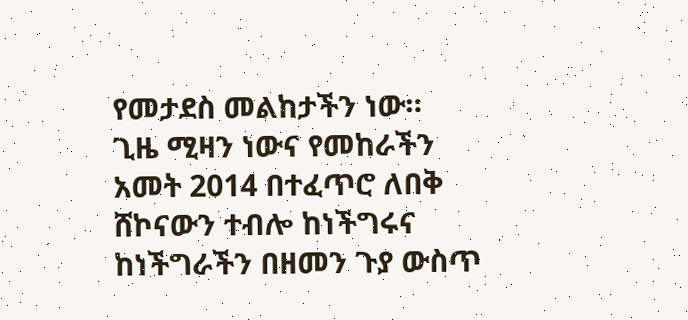የመታደስ መልከታችን ነው።
ጊዜ ሚዛን ነውና የመከራችን አመት 2014 በተፈጥሮ ለበቅ ሸኮናውን ተብሎ ከነችግሩና ከነችግራችን በዘመን ጉያ ውስጥ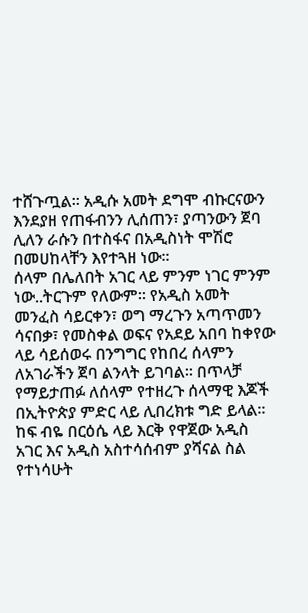ተሸጉጧል። አዲሱ አመት ደግሞ ብኩርናውን እንደያዘ የጠፋብንን ሊሰጠን፣ ያጣንውን ጀባ ሊለን ራሱን በተስፋና በአዲስነት ሞሽሮ በመሀከላቸን እየተጓዘ ነው፡፡
ሰላም በሌለበት አገር ላይ ምንም ነገር ምንም ነው..ትርጉም የለውም። የአዲስ አመት መንፈስ ሳይርቀን፣ ወግ ማረጉን አጣጥመን ሳናበቃ፣ የመስቀል ወፍና የአደይ አበባ ከቀየው ላይ ሳይሰወሩ በንግግር የከበረ ሰላምን ለአገራችን ጀባ ልንላት ይገባል። በጥላቻ የማይታጠፉ ለሰላም የተዘረጉ ሰላማዊ እጆች በኢትዮጵያ ምድር ላይ ሊበረክቱ ግድ ይላል።
ከፍ ብዬ በርዕሴ ላይ እርቅ የዋጀው አዲስ አገር እና አዲስ አስተሳሰብም ያሻናል ስል የተነሳሁት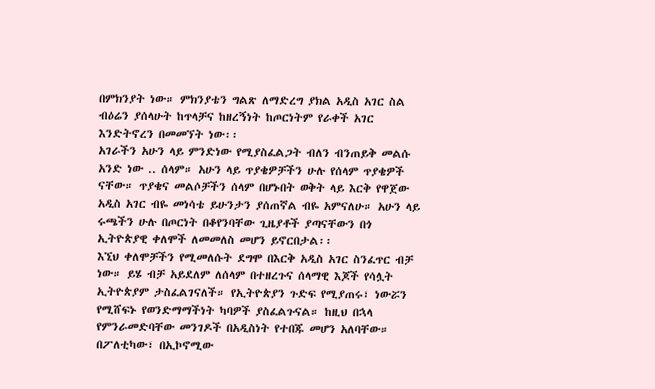በምክንያት ነው። ምክንያቴን ግልጽ ለማድረግ ያክል አዲስ አገር ስል ብዕሬን ያሰላሁት ከጥላቻና ከዘረኝነት ከጦርነትም የራቀች አገር እንድትኖረን በመመኘት ነው፡፡
አገራችን አሁን ላይ ምንድነው የሚያስፈልጋት ብለን ብንጠይቅ መልሱ አንድ ነው .. ሰላም። አሁን ላይ ጥያቄዎቻችን ሁሉ የሰላም ጥያቄዎች ናቸው። ጥያቄና መልሶቻችን ሰላም በሆኑበት ወቅት ላይ እርቅ የዋጀው አዲስ አገር ብዬ መነሳቴ ይሁንታን ያሰጠኛል ብዬ አምናለሁ። አሁን ላይ ሩጫችን ሁሉ በጦርነት በቆየንባቸው ጊዜያቶች ያጣናቸውን በጎ ኢትዮጵያዊ ቀለሞች ለመመለስ መሆን ይኖርበታል፡፡
እኚህ ቀለሞቻችን የሚመለሱት ደግሞ በእርቅ አዲስ አገር ስንፈጥር ብቻ ነው። ይሄ ብቻ አይደለም ለሰላም በተዘረጉና ሰላማዊ እጆች የሳሏት ኢትዮጵያም ታስፈልገናለች። የኢትዮጵያን ጉድፍ የሚያጠሩ፣ ነውሯን የሚሸፍኑ የወንድማማችነት ካባዎች ያስፈልጉናል። ከዚህ በኋላ የምንራመድባቸው መንገዶች በአዲስነት የተበጁ መሆን አለባቸው። በፖለቲካው፣ በኢኮኖሚው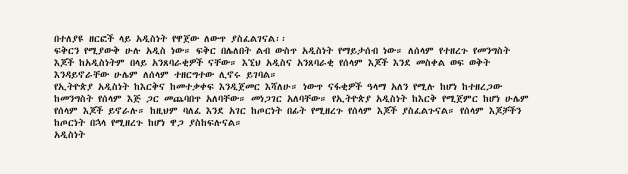በተለያዩ ዘርፎች ላይ አዲስነት የዋጀው ለውጥ ያስፈልገናል፡፡
ፍቅርን የሚያውቅ ሁሉ አዲስ ነው። ፍቅር በሌለበት ልብ ውስጥ አዲስነት የማይታሰብ ነው። ለሰላም የተዘረጉ የመንግስት እጆች ከአዲስነትም በላይ አንጸባራቂዎች ናቸው። እኚህ አዲስና አንጸባራቂ የሰላም እጆች እንደ መስቀል ወፍ ወቅት እንዳይኖራቸው ሁሌም ለሰላም ተዘርግተው ሊኖሩ ይገባል።
የኢትዮጵያ አዲስነት ከእርቅና ከመተቃቀፍ እንዲጀመር እሻለሁ። ነውጥ ናፋቂዎች ዓላማ አለን የሚሉ ከሆነ ከተዘረጋው ከመንግስት የሰላም እጅ ጋር መጨባበጥ አለባቸው። መነጋገር አለባቸው። የኢትዮጵያ አዲስነት ከእርቅ የሚጀምር ከሆነ ሁሌም የሰላም እጆች ይኖራሉ። ከዚህም ባለፈ እንደ አገር ከጦርነት በፊት የሚዘረጉ የሰላም እጆች ያስፈልጉናል። የሰላም እጆቻችን ከጦርነት በኋላ የሚዘረጉ ከሆነ ዋጋ ያስከፍሉናል።
አዲስነት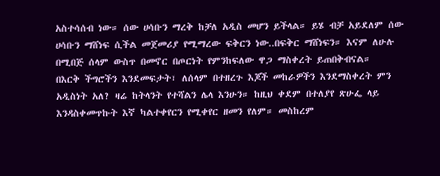አስተሳሰብ ነው። ሰው ሀሳቡን ማረቅ ከቻለ አዲስ መሆን ይችላል። ይሄ ብቻ አይደለም ሰው ሀሳቡን ማሸነፍ ሲችል መጀመሪያ የሚማረው ፍቅርን ነው..በፍቅር ማሸነፍን። እናም ለሁሉ በሚበጅ ሰላም ውስጥ በመኖር በጦርነት የምንከፍለው ዋጋ ማስቀረት ይጠበቅብናል።
በእርቅ ችግሮችን እንደመፍታት፣ ለሰላም በተዘረጉ እጆች መከራዎችን እንደማስቀረት ምን አዲስነት አለ? ዛሬ ከትላንት የተሻልን ሌላ እንሁን። ከዚህ ቀደም በተለያየ ጽሁፌ ላይ እንዳስቀመጥኩት እኛ ካልተቀየርን የሚቀየር ዘመን የለም። መስከረም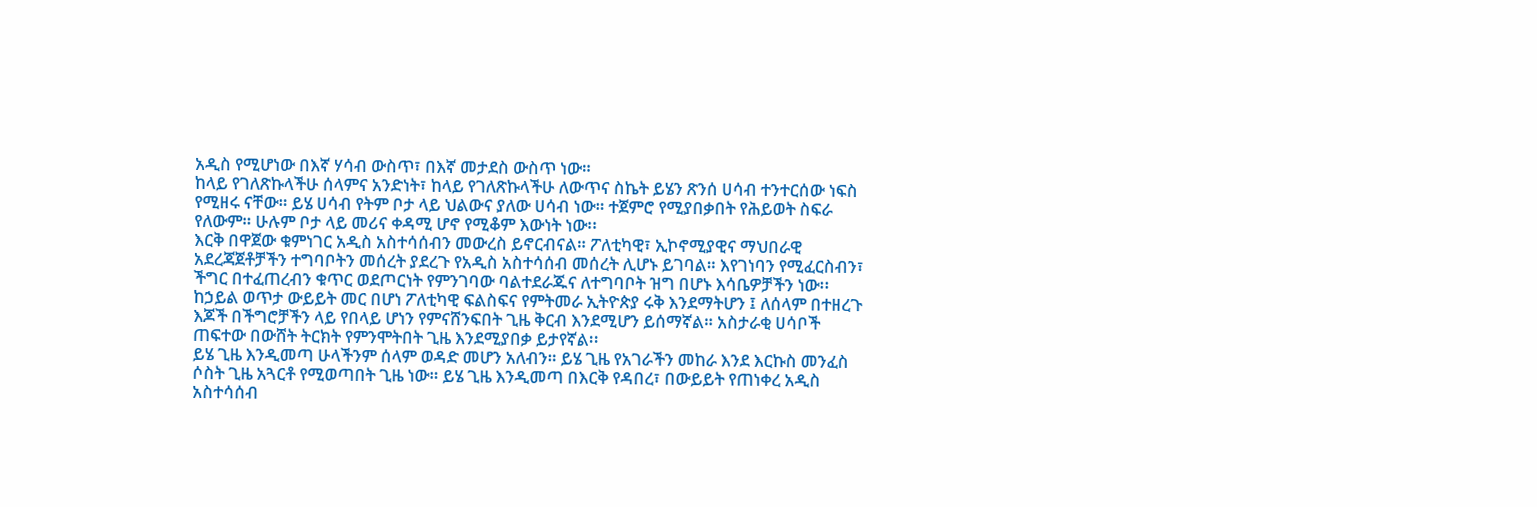አዲስ የሚሆነው በእኛ ሃሳብ ውስጥ፣ በእኛ መታደስ ውስጥ ነው።
ከላይ የገለጽኩላችሁ ሰላምና አንድነት፣ ከላይ የገለጽኩላችሁ ለውጥና ስኬት ይሄን ጽንሰ ሀሳብ ተንተርሰው ነፍስ የሚዘሩ ናቸው። ይሄ ሀሳብ የትም ቦታ ላይ ህልውና ያለው ሀሳብ ነው። ተጀምሮ የሚያበቃበት የሕይወት ስፍራ የለውም። ሁሉም ቦታ ላይ መሪና ቀዳሚ ሆኖ የሚቆም እውነት ነው፡፡
እርቅ በዋጀው ቁምነገር አዲስ አስተሳሰብን መውረስ ይኖርብናል። ፖለቲካዊ፣ ኢኮኖሚያዊና ማህበራዊ አደረጃጀቶቻችን ተግባቦትን መሰረት ያደረጉ የአዲስ አስተሳሰብ መሰረት ሊሆኑ ይገባል። እየገነባን የሚፈርስብን፣ ችግር በተፈጠረብን ቁጥር ወደጦርነት የምንገባው ባልተደራጁና ለተግባቦት ዝግ በሆኑ እሳቤዎቻችን ነው፡፡
ከኃይል ወጥታ ውይይት መር በሆነ ፖለቲካዊ ፍልስፍና የምትመራ ኢትዮጵያ ሩቅ እንደማትሆን ፤ ለሰላም በተዘረጉ እጆች በችግሮቻችን ላይ የበላይ ሆነን የምናሸንፍበት ጊዜ ቅርብ እንደሚሆን ይሰማኛል። አስታራቂ ሀሳቦች ጠፍተው በውሸት ትርክት የምንሞትበት ጊዜ እንደሚያበቃ ይታየኛል፡፡
ይሄ ጊዜ እንዲመጣ ሁላችንም ሰላም ወዳድ መሆን አለብን። ይሄ ጊዜ የአገራችን መከራ እንደ እርኩስ መንፈስ ሶስት ጊዜ አጓርቶ የሚወጣበት ጊዜ ነው። ይሄ ጊዜ እንዲመጣ በእርቅ የዳበረ፣ በውይይት የጠነቀረ አዲስ አስተሳሰብ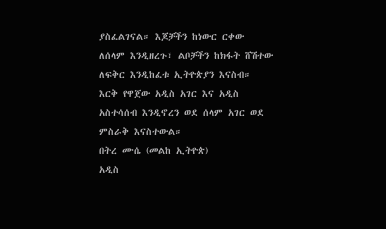ያስፈልገናል። እጆቻችን ከነውር ርቀው ለሰላም እንዲዘረጉ፣ ልቦቻችን ከክፋት ሸሽተው ለፍቅር እንዲከፈቱ ኢትዮጵያን እናስብ። እርቅ የዋጀው አዲስ አገር እና አዲስ አስተሳሰብ እንዲኖረን ወደ ሰላም አገር ወደ ምስራቅ እናስተውል።
በትረ ሙሴ (መልከ ኢትዮጵ)
አዲስ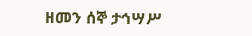ዘመን ሰኞ ታኅሣሥ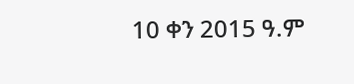10 ቀን 2015 ዓ.ም